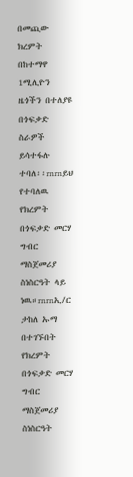በመጪው ክረምት በከተማዋ 1ሚሊዮን ዜጎችን በተለያዩ በጎፍቃድ ስራዎች ይሳተፋሉ ተባለ፡፡rnrnይህ የተባለዉ የክረምት በጎፍቃድ መርሃ ግብር ማስጀመሪያ ስነስርዓት ላይ ነዉ።rnrnኢ/ር ታከለ ኡማ በተገኙበት የክረምት በጎፍቃድ መርሃ ግብር ማስጀመሪያ ስነስርዓት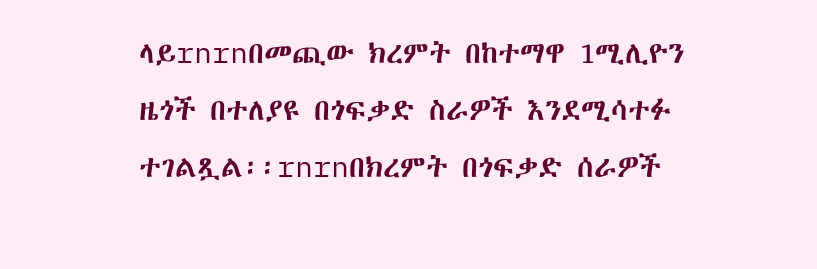ላይrnrnበመጪው ክረምት በከተማዋ 1ሚሊዮን ዜጎች በተለያዩ በጎፍቃድ ስራዎች እንደሚሳተፉ ተገልጿል፡፡rnrnበክረምት በጎፍቃድ ሰራዎች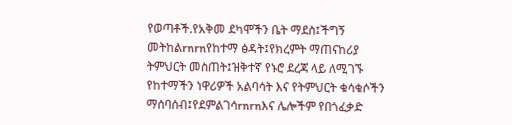የወጣቶች.የአቅመ ደካሞችን ቤት ማደስ፤ችግኝ መትከልrnrnየከተማ ፅዳት፤የክረምት ማጠናከሪያ ትምህርት መስጠት፤ዝቅተኛ የኑሮ ደረጃ ላይ ለሚገኙ የከተማችን ነዋሪዎች አልባሳት እና የትምህርት ቁሳቁሶችን ማሰባሰብ፤የደምልገሳrnrnእና ሌሎችም የበጎፈቃድ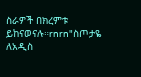ስራዎች በክረምቱ ይከናወናሉ።rnrn"ስጦታዬ ለአዲስ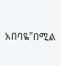አበባዬ"በሚል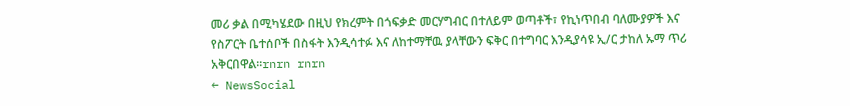መሪ ቃል በሚካሄደው በዚህ የክረምት በጎፍቃድ መርሃግብር በተለይም ወጣቶች፣ የኪነጥበብ ባለሙያዎች እና የስፖርት ቤተሰቦች በስፋት እንዲሳተፉ እና ለከተማቸዉ ያላቸውን ፍቅር በተግባር እንዲያሳዩ ኢ/ር ታከለ ኡማ ጥሪ አቅርበዋል።rnrn rnrn
← NewsSocial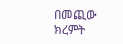በመጪው ክረምት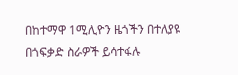በከተማዋ 1ሚሊዮን ዜጎችን በተለያዩ በጎፍቃድ ስራዎች ይሳተፋሉ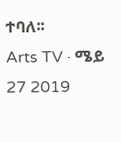ተባለ፡፡
Arts TV · ሜይ 27 2019